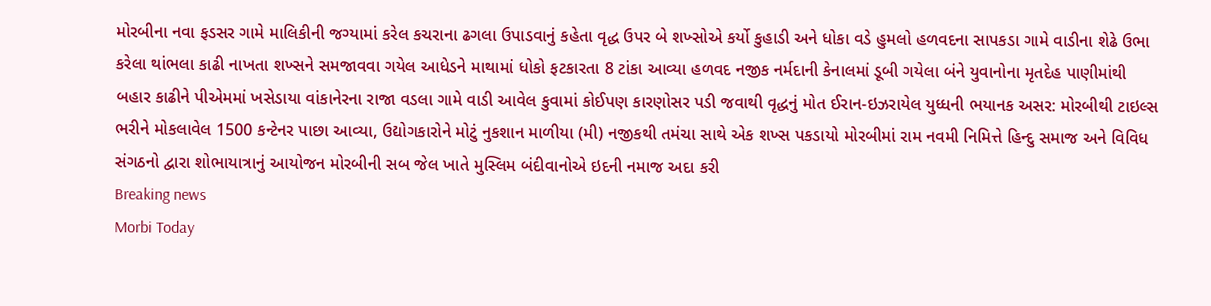મોરબીના નવા ફડસર ગામે માલિકીની જગ્યામાં કરેલ કચરાના ઢગલા ઉપાડવાનું કહેતા વૃદ્ધ ઉપર બે શખ્સોએ કર્યો કુહાડી અને ધોકા વડે હુમલો હળવદના સાપકડા ગામે વાડીના શેઢે ઉભા કરેલા થાંભલા કાઢી નાખતા શખ્સને સમજાવવા ગયેલ આધેડને માથામાં ધોકો ફટકારતા 8 ટાંકા આવ્યા હળવદ નજીક નર્મદાની કેનાલમાં ડૂબી ગયેલા બંને યુવાનોના મૃતદેહ પાણીમાંથી બહાર કાઢીને પીએમમાં ખસેડાયા વાંકાનેરના રાજા વડલા ગામે વાડી આવેલ કુવામાં કોઈપણ કારણોસર પડી જવાથી વૃદ્ધનું મોત ઈરાન-ઇઝરાયેલ યુધ્ધની ભયાનક અસર: મોરબીથી ટાઇલ્સ ભરીને મોકલાવેલ 1500 કન્ટેનર પાછા આવ્યા, ઉદ્યોગકારોને મોટું નુકશાન માળીયા (મી) નજીકથી તમંચા સાથે એક શખ્સ પકડાયો મોરબીમાં રામ નવમી નિમિત્તે હિન્દુ સમાજ અને વિવિધ સંગઠનો દ્વારા શોભાયાત્રાનું આયોજન મોરબીની સબ જેલ ખાતે મુસ્લિમ બંદીવાનોએ ઇદની નમાજ અદા કરી
Breaking news
Morbi Today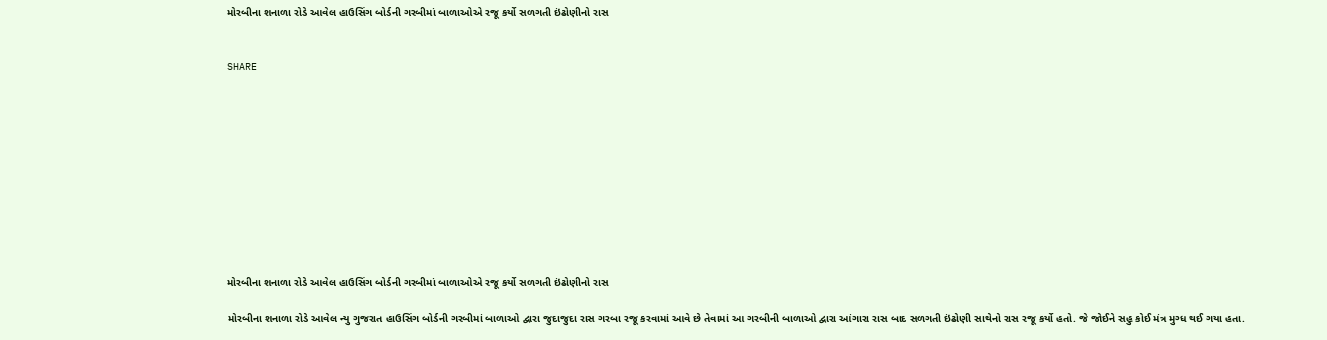મોરબીના શનાળા રોડે આવેલ હાઉસિંગ બોર્ડની ગરબીમાં બાળાઓએ રજૂ કર્યો સળગતી ઇંઢોણીનો રાસ


SHARE











મોરબીના શનાળા રોડે આવેલ હાઉસિંગ બોર્ડની ગરબીમાં બાળાઓએ રજૂ કર્યો સળગતી ઇંઢોણીનો રાસ

મોરબીના શનાળા રોડે આવેલ ન્યુ ગુજરાત હાઉસિંગ બોર્ડની ગરબીમાં બાળાઓ દ્વારા જુદાજુદા રાસ ગરબા રજૂ કરવામાં આવે છે તેવામાં આ ગરબીની બાળાઓ દ્વારા આંગારા રાસ બાદ સળગતી ઇંઢોણી સાથેનો રાસ રજૂ કર્યો હતો. જે જોઈને સહુ કોઈ મંત્ર મુગ્ધ થઈ ગયા હતા.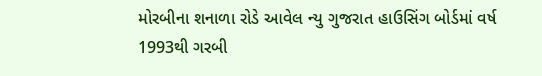મોરબીના શનાળા રોડે આવેલ ન્યુ ગુજરાત હાઉસિંગ બોર્ડમાં વર્ષ 1993થી ગરબી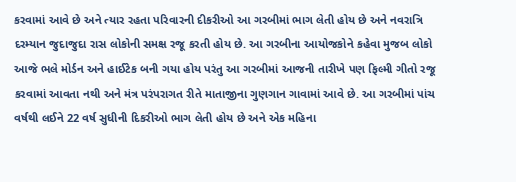કરવામાં આવે છે અને ત્યાર રહતા પરિવારની દીકરીઓ આ ગરબીમાં ભાગ લેતી હોય છે અને નવરાત્રિ દરમ્યાન જુદાજુદા રાસ લોકોની સમક્ષ રજૂ કરતી હોય છે. આ ગરબીના આયોજકોને કહેવા મુજબ લોકો આજે ભલે મોર્ડન અને હાઈટેક બની ગયા હોય પરંતુ આ ગરબીમાં આજની તારીખે પણ ફિલ્મી ગીતો રજૂ કરવામાં આવતા નથી અને મંત્ર પરંપરાગત રીતે માતાજીના ગુણગાન ગાવામાં આવે છે. આ ગરબીમાં પાંચ વર્ષથી લઈને 22 વર્ષ સુધીની દિકરીઓ ભાગ લેતી હોય છે અને એક મહિના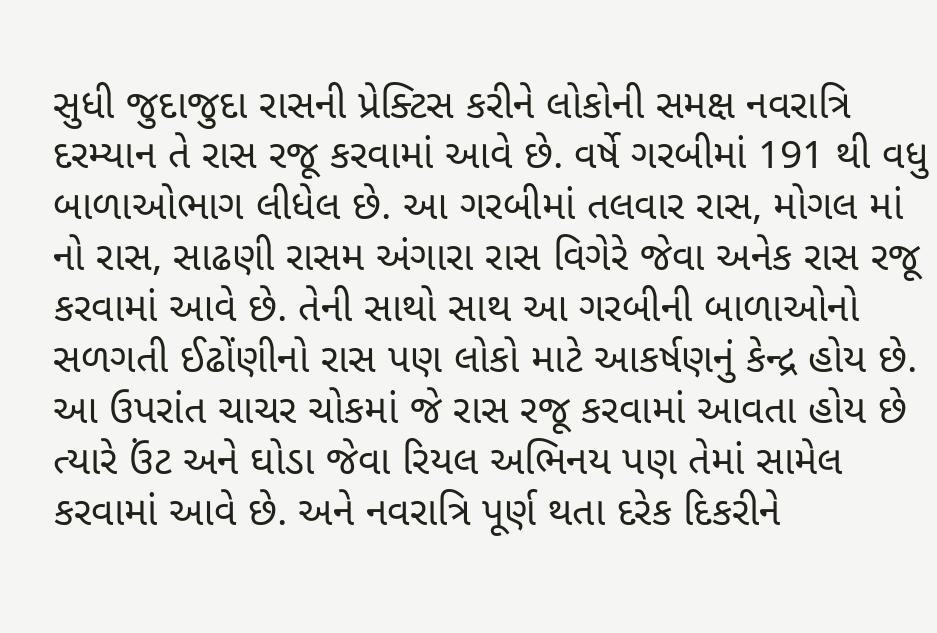સુધી જુદાજુદા રાસની પ્રેક્ટિસ કરીને લોકોની સમક્ષ નવરાત્રિ દરમ્યાન તે રાસ રજૂ કરવામાં આવે છે. વર્ષે ગરબીમાં 191 થી વધુ બાળાઓભાગ લીધેલ છે. આ ગરબીમાં તલવાર રાસ, મોગલ માં નો રાસ, સાઢણી રાસમ અંગારા રાસ વિગેરે જેવા અનેક રાસ રજૂ કરવામાં આવે છે. તેની સાથો સાથ આ ગરબીની બાળાઓનો સળગતી ઈઢોંણીનો રાસ પણ લોકો માટે આકર્ષણનું કેન્દ્ર હોય છે. આ ઉપરાંત ચાચર ચોકમાં જે રાસ રજૂ કરવામાં આવતા હોય છે ત્યારે ઉંટ અને ઘોડા જેવા રિયલ અભિનય પણ તેમાં સામેલ કરવામાં આવે છે. અને નવરાત્રિ પૂર્ણ થતા દરેક દિકરીને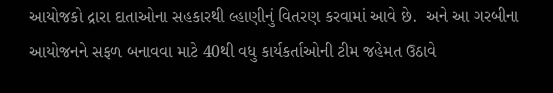આયોજકો દ્રારા દાતાઓના સહકારથી લ્હાણીનું વિતરણ કરવામાં આવે છે.  અને આ ગરબીના આયોજનને સફળ બનાવવા માટે 40થી વધુ કાર્યકર્તાઓની ટીમ જહેમત ઉઠાવે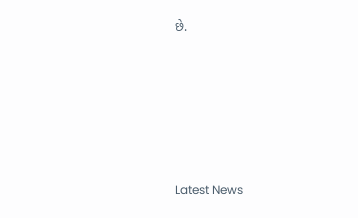છે.






Latest News